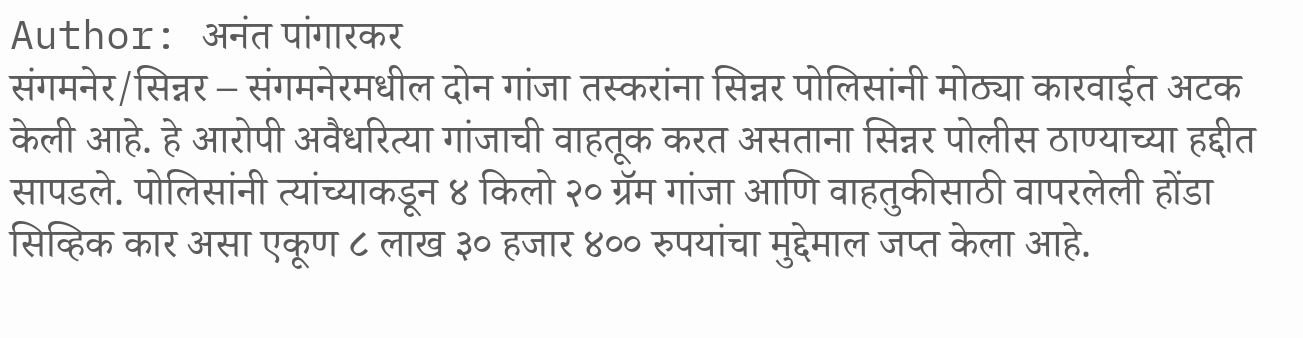Author: अनंत पांगारकर
संगमनेर/सिन्नर – संगमनेरमधील दोन गांजा तस्करांना सिन्नर पोलिसांनी मोठ्या कारवाईत अटक केली आहे. हे आरोपी अवैधरित्या गांजाची वाहतूक करत असताना सिन्नर पोलीस ठाण्याच्या हद्दीत सापडले. पोलिसांनी त्यांच्याकडून ४ किलो २० ग्रॅम गांजा आणि वाहतुकीसाठी वापरलेली होंडा सिव्हिक कार असा एकूण ८ लाख ३० हजार ४०० रुपयांचा मुद्देमाल जप्त केला आहे.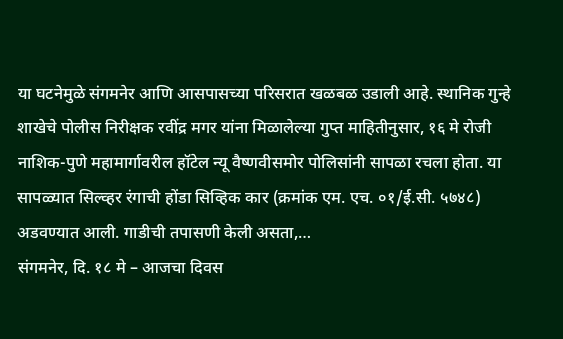या घटनेमुळे संगमनेर आणि आसपासच्या परिसरात खळबळ उडाली आहे. स्थानिक गुन्हे शाखेचे पोलीस निरीक्षक रवींद्र मगर यांना मिळालेल्या गुप्त माहितीनुसार, १६ मे रोजी नाशिक-पुणे महामार्गावरील हॉटेल न्यू वैष्णवीसमोर पोलिसांनी सापळा रचला होता. या सापळ्यात सिल्व्हर रंगाची होंडा सिव्हिक कार (क्रमांक एम. एच. ०१/ई.सी. ५७४८) अडवण्यात आली. गाडीची तपासणी केली असता,…
संगमनेर, दि. १८ मे – आजचा दिवस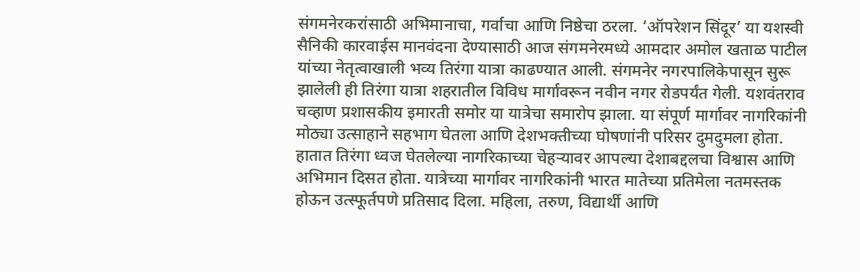संगमनेरकरांसाठी अभिमानाचा, गर्वाचा आणि निष्ठेचा ठरला. ‘ऑपरेशन सिंदूर’ या यशस्वी सैनिकी कारवाईस मानवंदना देण्यासाठी आज संगमनेरमध्ये आमदार अमोल खताळ पाटील यांच्या नेतृत्वाखाली भव्य तिरंगा यात्रा काढण्यात आली. संगमनेर नगरपालिकेपासून सुरू झालेली ही तिरंगा यात्रा शहरातील विविध मार्गावरून नवीन नगर रोडपर्यंत गेली. यशवंतराव चव्हाण प्रशासकीय इमारती समोर या यात्रेचा समारोप झाला. या संपूर्ण मार्गावर नागरिकांनी मोठ्या उत्साहाने सहभाग घेतला आणि देशभक्तीच्या घोषणांनी परिसर दुमदुमला होता. हातात तिरंगा ध्वज घेतलेल्या नागरिकाच्या चेहऱ्यावर आपल्या देशाबद्दलचा विश्वास आणि अभिमान दिसत होता. यात्रेच्या मार्गावर नागरिकांनी भारत मातेच्या प्रतिमेला नतमस्तक होऊन उत्स्फूर्तपणे प्रतिसाद दिला. महिला, तरुण, विद्यार्थी आणि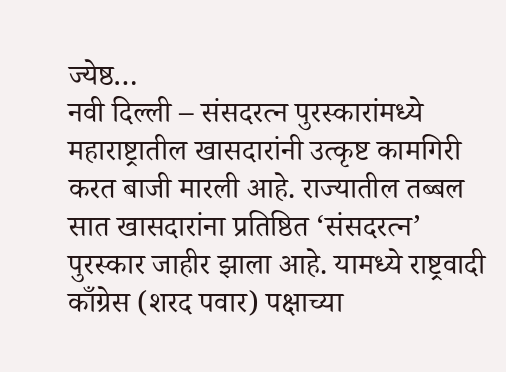ज्येष्ठ…
नवी दिल्ली – संसदरत्न पुरस्कारांमध्ये महाराष्ट्रातील खासदारांनी उत्कृष्ट कामगिरी करत बाजी मारली आहे. राज्यातील तब्बल सात खासदारांना प्रतिष्ठित ‘संसदरत्न’ पुरस्कार जाहीर झाला आहे. यामध्ये राष्ट्रवादी काँग्रेस (शरद पवार) पक्षाच्या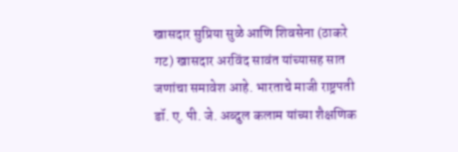खासदार सुप्रिया सुळे आणि शिवसेना (ठाकरे गट) खासदार अरविंद सावंत यांच्यासह सात जणांचा समावेश आहे. भारताचे माजी राष्ट्रपती डॉ. ए. पी. जे. अब्दुल कलाम यांच्या शैक्षणिक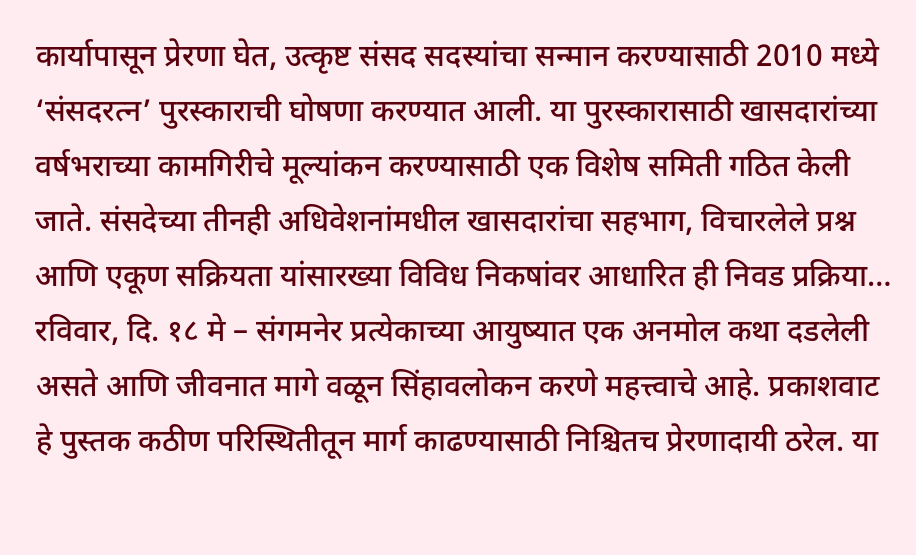कार्यापासून प्रेरणा घेत, उत्कृष्ट संसद सदस्यांचा सन्मान करण्यासाठी 2010 मध्ये ‘संसदरत्न’ पुरस्काराची घोषणा करण्यात आली. या पुरस्कारासाठी खासदारांच्या वर्षभराच्या कामगिरीचे मूल्यांकन करण्यासाठी एक विशेष समिती गठित केली जाते. संसदेच्या तीनही अधिवेशनांमधील खासदारांचा सहभाग, विचारलेले प्रश्न आणि एकूण सक्रियता यांसारख्या विविध निकषांवर आधारित ही निवड प्रक्रिया…
रविवार, दि. १८ मे – संगमनेर प्रत्येकाच्या आयुष्यात एक अनमोल कथा दडलेली असते आणि जीवनात मागे वळून सिंहावलोकन करणे महत्त्वाचे आहे. प्रकाशवाट हे पुस्तक कठीण परिस्थितीतून मार्ग काढण्यासाठी निश्चितच प्रेरणादायी ठरेल. या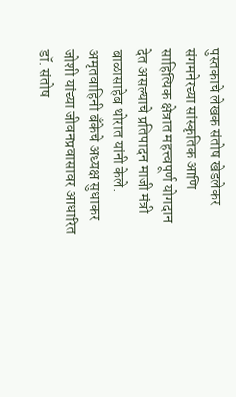पुस्तकाचे लेखक संतोष खेडलेकर संगमनेरच्या सांस्कृतिक आणि साहित्यिक क्षेत्रात महत्त्वपूर्ण योगदान देत असल्याचे प्रतिपादन माजी मंत्री बाळासाहेब थोरात यांनी केले. अमृतवाहिनी बँकेचे अध्यक्ष सुधाकर जोशी यांच्या जीवनप्रवासावर आधारित डॉ. संतोष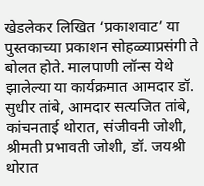खेडलेकर लिखित ‘प्रकाशवाट’ या पुस्तकाच्या प्रकाशन सोहळ्याप्रसंगी ते बोलत होते. मालपाणी लॉन्स येथे झालेल्या या कार्यक्रमात आमदार डॉ. सुधीर तांबे, आमदार सत्यजित तांबे, कांचनताई थोरात, संजीवनी जोशी, श्रीमती प्रभावती जोशी, डॉ. जयश्री थोरात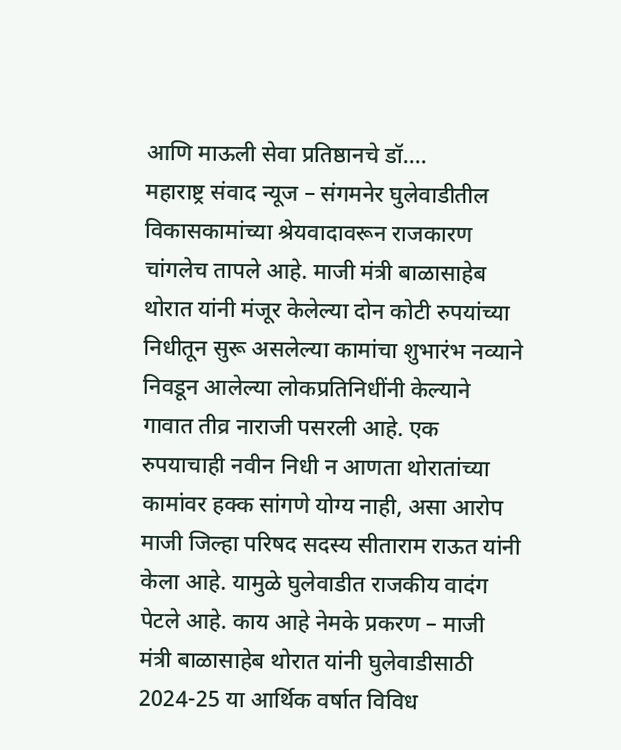आणि माऊली सेवा प्रतिष्ठानचे डॉ.…
महाराष्ट्र संवाद न्यूज – संगमनेर घुलेवाडीतील विकासकामांच्या श्रेयवादावरून राजकारण चांगलेच तापले आहे. माजी मंत्री बाळासाहेब थोरात यांनी मंजूर केलेल्या दोन कोटी रुपयांच्या निधीतून सुरू असलेल्या कामांचा शुभारंभ नव्याने निवडून आलेल्या लोकप्रतिनिधींनी केल्याने गावात तीव्र नाराजी पसरली आहे. एक रुपयाचाही नवीन निधी न आणता थोरातांच्या कामांवर हक्क सांगणे योग्य नाही, असा आरोप माजी जिल्हा परिषद सदस्य सीताराम राऊत यांनी केला आहे. यामुळे घुलेवाडीत राजकीय वादंग पेटले आहे. काय आहे नेमके प्रकरण – माजी मंत्री बाळासाहेब थोरात यांनी घुलेवाडीसाठी 2024-25 या आर्थिक वर्षात विविध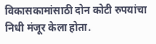विकासकामांसाठी दोन कोटी रुपयांचा निधी मंजूर केला होता.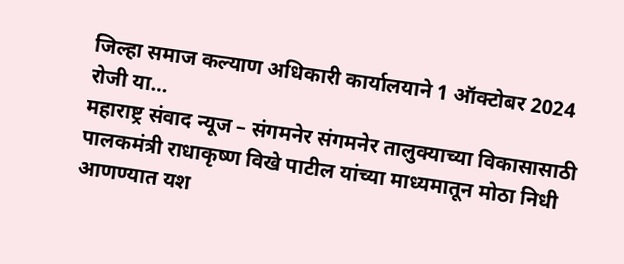जिल्हा समाज कल्याण अधिकारी कार्यालयाने 1 ऑक्टोबर 2024 रोजी या…
महाराष्ट्र संवाद न्यूज – संगमनेर संगमनेर तालुक्याच्या विकासासाठी पालकमंत्री राधाकृष्ण विखे पाटील यांच्या माध्यमातून मोठा निधी आणण्यात यश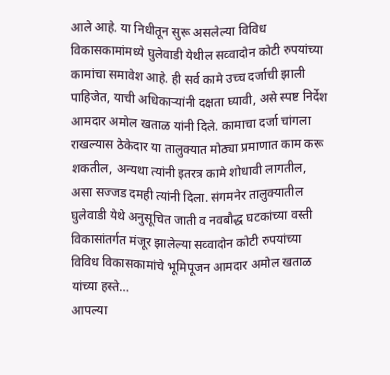आले आहे. या निधीतून सुरू असलेल्या विविध विकासकामांमध्ये घुलेवाडी येथील सव्वादोन कोटी रुपयांच्या कामांचा समावेश आहे. ही सर्व कामे उच्च दर्जाची झाली पाहिजेत, याची अधिकाऱ्यांनी दक्षता घ्यावी, असे स्पष्ट निर्देश आमदार अमोल खताळ यांनी दिले. कामाचा दर्जा चांगला राखल्यास ठेकेदार या तालुक्यात मोठ्या प्रमाणात काम करू शकतील, अन्यथा त्यांनी इतरत्र कामे शोधावी लागतील, असा सज्जड दमही त्यांनी दिला. संगमनेर तालुक्यातील घुलेवाडी येथे अनुसूचित जाती व नवबौद्ध घटकांच्या वस्ती विकासांतर्गत मंजूर झालेल्या सव्वादोन कोटी रुपयांच्या विविध विकासकामांचे भूमिपूजन आमदार अमोल खताळ यांच्या हस्ते…
आपल्या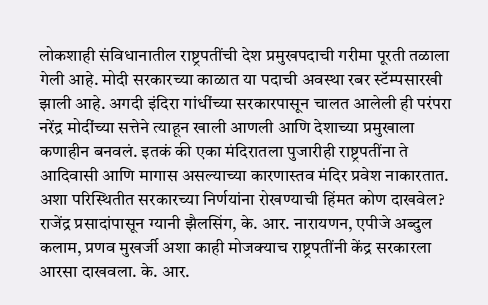लोकशाही संविधानातील राष्ट्रपतींची देश प्रमुखपदाची गरीमा पूरती तळाला गेली आहे. मोदी सरकारच्या काळात या पदाची अवस्था रबर स्टॅम्पसारखी झाली आहे. अगदी इंदिरा गांधींच्या सरकारपासून चालत आलेली ही परंपरा नरेंद्र मोदींच्या सत्तेने त्याहून खाली आणली आणि देशाच्या प्रमुखाला कणाहीन बनवलं. इतकं की एका मंदिरातला पुजारीही राष्ट्रपतींना ते आदिवासी आणि मागास असल्याच्या कारणास्तव मंदिर प्रवेश नाकारतात. अशा परिस्थितीत सरकारच्या निर्णयांना रोखण्याची हिंमत कोण दाखवेल? राजेंद्र प्रसादांपासून ग्यानी झैलसिंग, के. आर. नारायणन, एपीजे अब्दुल कलाम, प्रणव मुखर्जी अशा काही मोजक्याच राष्ट्रपतींनी केंद्र सरकारला आरसा दाखवला. के. आर.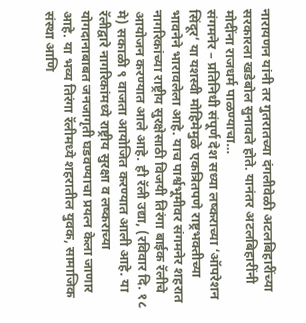नारायणन यांनी तर गुतरातच्या दंगलीवेळी अटलबिहारींच्या सरकारला खडेबोल सुनावले होते. यानंतर अटलबिहारींनी मोदींना राजधर्म पाळण्याचा…
संगमनेर – प्रतिनिधी संपूर्ण देश सध्या लष्कराच्या ‘ऑपरेशन सिंदूर’ या यशस्वी मोहिमेमुळे एकत्रितपणे राष्ट्रभक्तीच्या भावनेने भारावलेला आहे. याच पार्श्वभूमीवर संगमनेर शहरात नागरिकांच्या राष्ट्रीय सुरक्षेसाठी विजयी तिरंगा बाईक रॅलीचे आयोजन करण्यात आले आहे. ही रॅली उद्या, (रविवार दि. १८ मे) सकाळी ९ वाजता आयोजित करण्यात आली आहे. या रॅलीद्वारे नागरिकांमध्ये राष्ट्रीय सुरक्षा व लष्कराच्या योगदानाबाबत जनजागृती घडवण्याचा प्रयत्न केला जाणार आहे. या भव्य तिरंगा रॅलीमध्ये शहरातील युवक, सामाजिक संस्था आणि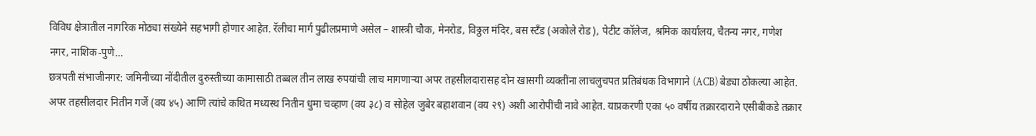विविध क्षेत्रातील नागरिक मोठ्या संख्येने सहभागी होणार आहेत. रॅलीचा मार्ग पुढीलप्रमाणे असेल – शास्त्री चौक, मेनरोड, विठ्ठल मंदिर, बस स्टँड (अकोले रोड), पेटीट कॉलेज, श्रमिक कार्यालय, चैतन्य नगर, गणेश नगर, नाशिक-पुणे…
छत्रपती संभाजीनगर: जमिनीच्या नोंदीतील दुरुस्तीच्या कामासाठी तब्बल तीन लाख रुपयांची लाच मागणाऱ्या अपर तहसीलदारासह दोन खासगी व्यक्तींना लाचलुचपत प्रतिबंधक विभागाने (ACB) बेड्या ठोकल्या आहेत. अपर तहसीलदार नितीन गर्जे (वय ४५) आणि त्यांचे कथित मध्यस्थ नितीन धुमा चव्हाण (वय ३८) व सोहेल जुबेर बहाशवान (वय २९) अशी आरोपींची नावे आहेत. याप्रकरणी एका ५० वर्षीय तक्रारदाराने एसीबीकडे तक्रार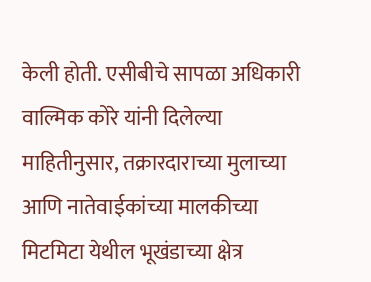केली होती. एसीबीचे सापळा अधिकारी वाल्मिक कोरे यांनी दिलेल्या माहितीनुसार, तक्रारदाराच्या मुलाच्या आणि नातेवाईकांच्या मालकीच्या मिटमिटा येथील भूखंडाच्या क्षेत्र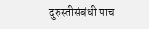दुरुस्तीसंबंधी पाच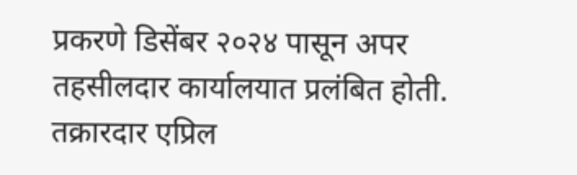प्रकरणे डिसेंबर २०२४ पासून अपर तहसीलदार कार्यालयात प्रलंबित होती. तक्रारदार एप्रिल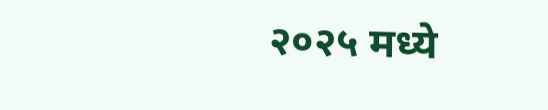२०२५ मध्ये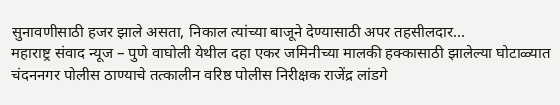सुनावणीसाठी हजर झाले असता, निकाल त्यांच्या बाजूने देण्यासाठी अपर तहसीलदार…
महाराष्ट्र संवाद न्यूज – पुणे वाघोली येथील दहा एकर जमिनीच्या मालकी हक्कासाठी झालेल्या घोटाळ्यात चंदननगर पोलीस ठाण्याचे तत्कालीन वरिष्ठ पोलीस निरीक्षक राजेंद्र लांडगे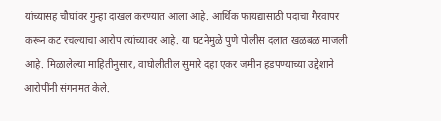यांच्यासह चौघांवर गुन्हा दाखल करण्यात आला आहे. आर्थिक फायद्यासाठी पदाचा गैरवापर करून कट रचल्याचा आरोप त्यांच्यावर आहे. या घटनेमुळे पुणे पोलीस दलात खळबळ माजली आहे. मिळालेल्या माहितीनुसार, वाघोलीतील सुमारे दहा एकर जमीन हडपण्याच्या उद्देशाने आरोपींनी संगनमत केले.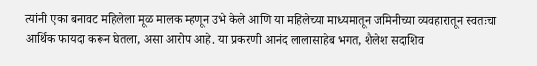त्यांनी एका बनावट महिलेला मूळ मालक म्हणून उभे केले आणि या महिलेच्या माध्यमातून जमिनीच्या व्यवहारातून स्वतःचा आर्थिक फायदा करून घेतला, असा आरोप आहे. या प्रकरणी आनंद लालासाहेब भगत, शैलेश सदाशिव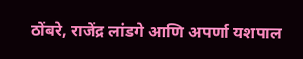ठोंबरे, राजेंद्र लांडगे आणि अपर्णा यशपाल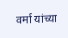वर्मा यांच्या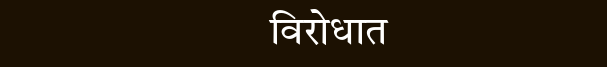विरोधात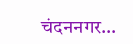चंदननगर…